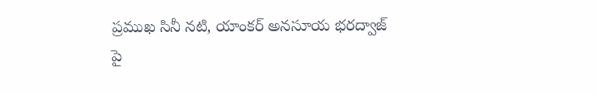ప్రముఖ సినీ నటి, యాంకర్ అనసూయ భరద్వాజ్ పై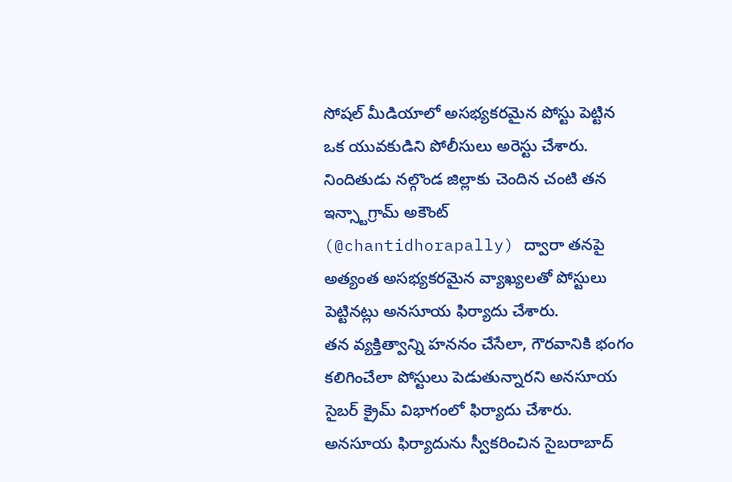సోషల్ మీడియాలో అసభ్యకరమైన పోస్టు పెట్టిన ఒక యువకుడిని పోలీసులు అరెస్టు చేశారు. నిందితుడు నల్గొండ జిల్లాకు చెందిన చంటి తన ఇన్స్టాగ్రామ్ అకౌంట్ (@chantidhorapally) ద్వారా తనపై అత్యంత అసభ్యకరమైన వ్యాఖ్యలతో పోస్టులు పెట్టినట్లు అనసూయ ఫిర్యాదు చేశారు.
తన వ్యక్తిత్వాన్ని హననం చేసేలా, గౌరవానికి భంగం కలిగించేలా పోస్టులు పెడుతున్నారని అనసూయ సైబర్ క్రైమ్ విభాగంలో ఫిర్యాదు చేశారు. అనసూయ ఫిర్యాదును స్వీకరించిన సైబరాబాద్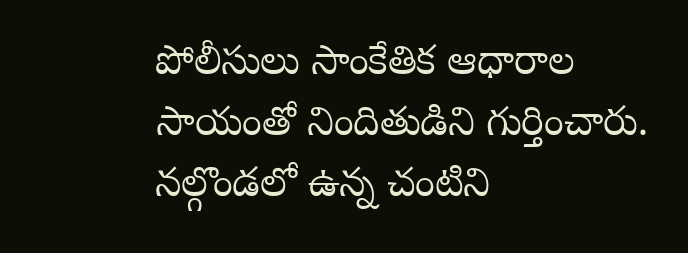పోలీసులు సాంకేతిక ఆధారాల సాయంతో నిందితుడిని గుర్తించారు. నల్గొండలో ఉన్న చంటిని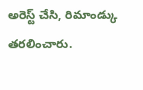అరెస్ట్ చేసి, రిమాండ్కు తరలించారు.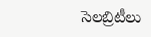సెలబ్రిటీలు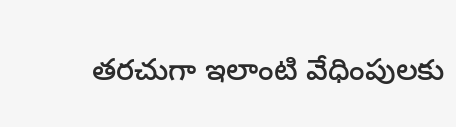తరచుగా ఇలాంటి వేధింపులకు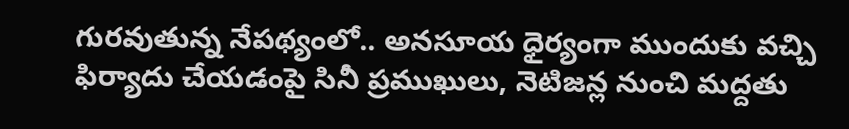గురవుతున్న నేపథ్యంలో.. అనసూయ ధైర్యంగా ముందుకు వచ్చి ఫిర్యాదు చేయడంపై సినీ ప్రముఖులు, నెటిజన్ల నుంచి మద్దతు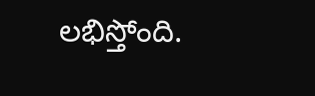లభిస్తోంది.